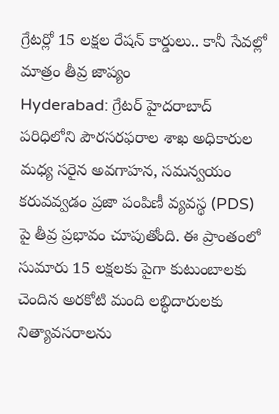గ్రేటర్లో 15 లక్షల రేషన్ కార్డులు.. కానీ సేవల్లో మాత్రం తీవ్ర జాప్యం
Hyderabad: గ్రేటర్ హైదరాబాద్ పరిధిలోని పౌరసరఫరాల శాఖ అధికారుల మధ్య సరైన అవగాహన, సమన్వయం కరువవ్వడం ప్రజా పంపిణీ వ్యవస్థ (PDS) పై తీవ్ర ప్రభావం చూపుతోంది. ఈ ప్రాంతంలో సుమారు 15 లక్షలకు పైగా కుటుంబాలకు చెందిన అరకోటి మంది లబ్ధిదారులకు నిత్యావసరాలను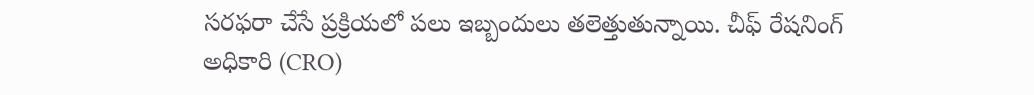సరఫరా చేసే ప్రక్రియలో పలు ఇబ్బందులు తలెత్తుతున్నాయి. చీఫ్ రేషనింగ్ అధికారి (CRO)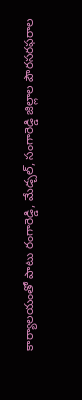కార్యాలయంతో పాటు రంగారెడ్డి, మేడ్చల్, సంగారెడ్డి జిల్లాల పౌరసరఫరాల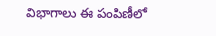విభాగాలు ఈ పంపిణీలో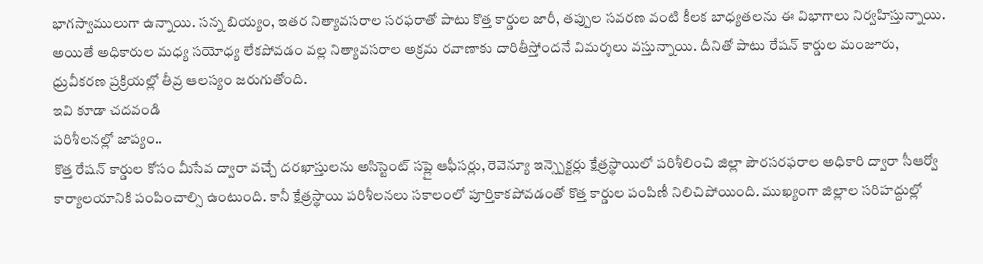భాగస్వాములుగా ఉన్నాయి. సన్న బియ్యం, ఇతర నిత్యావసరాల సరఫరాతో పాటు కొత్త కార్డుల జారీ, తప్పుల సవరణ వంటి కీలక బాధ్యతలను ఈ విభాగాలు నిర్వహిస్తున్నాయి. అయితే అధికారుల మధ్య సయోధ్య లేకపోవడం వల్ల నిత్యావసరాల అక్రమ రవాణాకు దారితీస్తోందనే విమర్శలు వస్తున్నాయి. దీనితో పాటు రేషన్ కార్డుల మంజూరు, ధ్రువీకరణ ప్రక్రియల్లో తీవ్ర ఆలస్యం జరుగుతోంది.
ఇవి కూడా చదవండి
పరిశీలనల్లో జాప్యం..
కొత్త రేషన్ కార్డుల కోసం మీసేవ ద్వారా వచ్చే దరఖాస్తులను అసిస్టెంట్ సప్లై ఆఫీసర్లు, రెవెన్యూ ఇన్స్పెక్టర్లు క్షేత్రస్థాయిలో పరిశీలించి జిల్లా పౌరసరఫరాల అధికారి ద్వారా సీఆర్వో కార్యాలయానికి పంపించాల్సి ఉంటుంది. కానీ క్షేత్రస్థాయి పరిశీలనలు సకాలంలో పూర్తికాకపోవడంతో కొత్త కార్డుల పంపిణీ నిలిచిపోయింది. ముఖ్యంగా జిల్లాల సరిహద్దుల్లో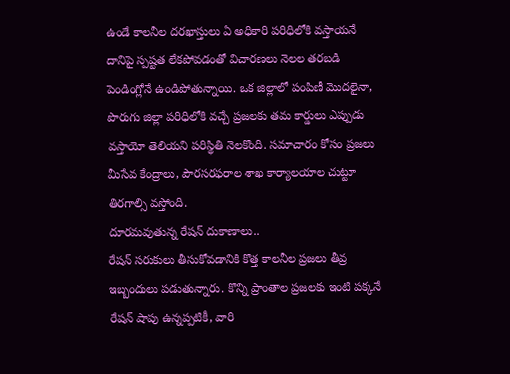ఉండే కాలనీల దరఖాస్తులు ఏ అధికారి పరిధిలోకి వస్తాయనే దానిపై స్పష్టత లేకపోవడంతో విచారణలు నెలల తరబడి పెండింగ్లోనే ఉండిపోతున్నాయి. ఒక జిల్లాలో పంపిణీ మొదలైనా, పొరుగు జిల్లా పరిధిలోకి వచ్చే ప్రజలకు తమ కార్డులు ఎప్పుడు వస్తాయో తెలియని పరిస్థితి నెలకొంది. సమాచారం కోసం ప్రజలు మీసేవ కేంద్రాలు, పౌరసరఫరాల శాఖ కార్యాలయాల చుట్టూ తిరగాల్సి వస్తోంది.
దూరమవుతున్న రేషన్ దుకాణాలు..
రేషన్ సరుకులు తీసుకోవడానికి కొత్త కాలనీల ప్రజలు తీవ్ర ఇబ్బందులు పడుతున్నారు. కొన్ని ప్రాంతాల ప్రజలకు ఇంటి పక్కనే రేషన్ షాపు ఉన్నప్పటికీ, వారి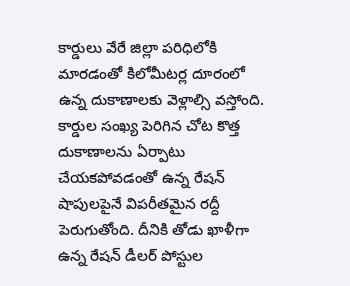కార్డులు వేరే జిల్లా పరిధిలోకి మారడంతో కిలోమీటర్ల దూరంలో ఉన్న దుకాణాలకు వెళ్లాల్సి వస్తోంది. కార్డుల సంఖ్య పెరిగిన చోట కొత్త దుకాణాలను ఏర్పాటు చేయకపోవడంతో ఉన్న రేషన్ షాపులపైనే విపరీతమైన రద్దీ పెరుగుతోంది. దీనికి తోడు ఖాళీగా ఉన్న రేషన్ డీలర్ పోస్టుల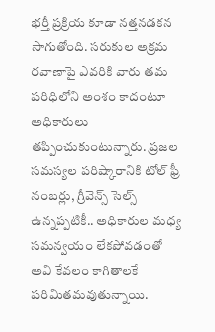భర్తీ ప్రక్రియ కూడా నత్తనడకన సాగుతోంది. సరుకుల అక్రమ రవాణాపై ఎవరికి వారు తమ పరిధిలోని అంశం కాదంటూ అధికారులు తప్పించుకుంటున్నారు. ప్రజల సమస్యల పరిష్కారానికి టోల్ ఫ్రీ నంబర్లు, గ్రీవెన్స్ సెల్స్ ఉన్నప్పటికీ.. అధికారుల మధ్య సమన్వయం లేకపోవడంతో అవి కేవలం కాగితాలకే పరిమితమవుతున్నాయి.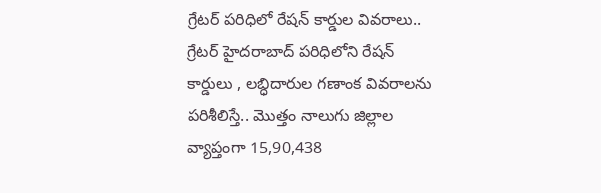గ్రేటర్ పరిధిలో రేషన్ కార్డుల వివరాలు..
గ్రేటర్ హైదరాబాద్ పరిధిలోని రేషన్ కార్డులు , లబ్ధిదారుల గణాంక వివరాలను పరిశీలిస్తే.. మొత్తం నాలుగు జిల్లాల వ్యాప్తంగా 15,90,438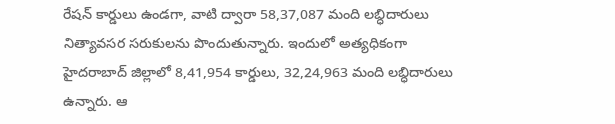రేషన్ కార్డులు ఉండగా, వాటి ద్వారా 58,37,087 మంది లబ్ధిదారులు నిత్యావసర సరుకులను పొందుతున్నారు. ఇందులో అత్యధికంగా హైదరాబాద్ జిల్లాలో 8,41,954 కార్డులు, 32,24,963 మంది లబ్ధిదారులు ఉన్నారు. ఆ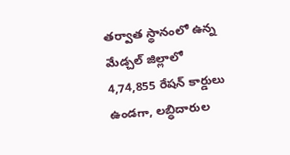తర్వాత స్థానంలో ఉన్న మేడ్చల్ జిల్లాలో 4,74,855 రేషన్ కార్డులు ఉండగా, లబ్ధిదారుల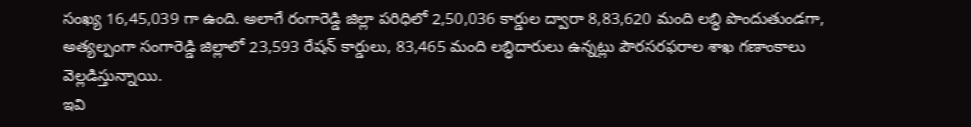సంఖ్య 16,45,039 గా ఉంది. అలాగే రంగారెడ్డి జిల్లా పరిధిలో 2,50,036 కార్డుల ద్వారా 8,83,620 మంది లబ్ధి పొందుతుండగా, అత్యల్పంగా సంగారెడ్డి జిల్లాలో 23,593 రేషన్ కార్డులు, 83,465 మంది లబ్ధిదారులు ఉన్నట్లు పౌరసరఫరాల శాఖ గణాంకాలు వెల్లడిస్తున్నాయి.
ఇవి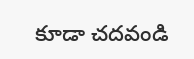కూడా చదవండి